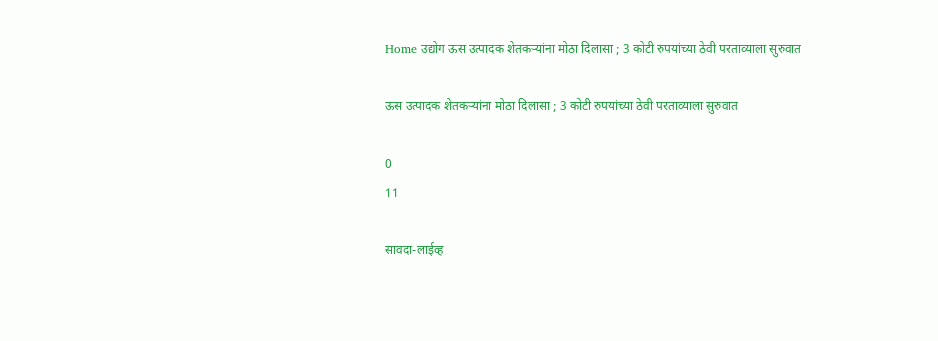Home उद्योग ऊस उत्पादक शेतकऱ्यांना मोठा दिलासा ; 3 कोटी रुपयांच्या ठेवी परताव्याला सुरुवात

ऊस उत्पादक शेतकऱ्यांना मोठा दिलासा ; 3 कोटी रुपयांच्या ठेवी परताव्याला सुरुवात

0
11

सावदा-लाईव्ह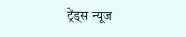ट्रेंड्स न्यूज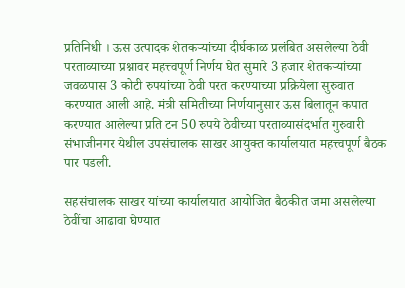प्रतिनिधी । ऊस उत्पादक शेतकऱ्यांच्या दीर्घकाळ प्रलंबित असलेल्या ठेवी परताव्याच्या प्रश्नावर महत्त्वपूर्ण निर्णय घेत सुमारे 3 हजार शेतकऱ्यांच्या जवळपास 3 कोटी रुपयांच्या ठेवी परत करण्याच्या प्रक्रियेला सुरुवात करण्यात आली आहे. मंत्री समितीच्या निर्णयानुसार ऊस बिलातून कपात करण्यात आलेल्या प्रति टन 50 रुपये ठेवीच्या परताव्यासंदर्भात गुरुवारी संभाजीनगर येथील उपसंचालक साखर आयुक्त कार्यालयात महत्त्वपूर्ण बैठक पार पडली.

सहसंचालक साखर यांच्या कार्यालयात आयोजित बैठकीत जमा असलेल्या ठेवींचा आढावा घेण्यात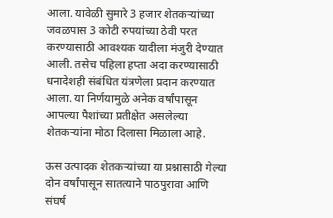आला. यावेळी सुमारे 3 हजार शेतकऱ्यांच्या जवळपास 3 कोटी रुपयांच्या ठेवी परत करण्यासाठी आवश्यक यादीला मंजुरी देण्यात आली. तसेच पहिला हप्ता अदा करण्यासाठी धनादेशही संबंधित यंत्रणेला प्रदान करण्यात आला. या निर्णयामुळे अनेक वर्षांपासून आपल्या पैशांच्या प्रतीक्षेत असलेल्या शेतकऱ्यांना मोठा दिलासा मिळाला आहे.

ऊस उत्पादक शेतकऱ्यांच्या या प्रश्नासाठी गेल्या दोन वर्षांपासून सातत्याने पाठपुरावा आणि संघर्ष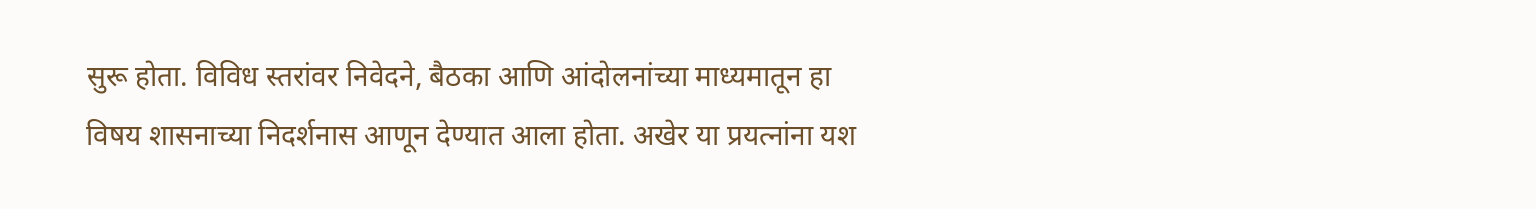सुरू होता. विविध स्तरांवर निवेदने, बैठका आणि आंदोलनांच्या माध्यमातून हा विषय शासनाच्या निदर्शनास आणून देण्यात आला होता. अखेर या प्रयत्नांना यश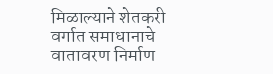मिळाल्याने शेतकरी वर्गात समाधानाचे वातावरण निर्माण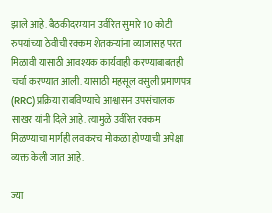झाले आहे. बैठकीदरम्यान उर्वरित सुमारे 10 कोटी रुपयांच्या ठेवीची रक्कम शेतकऱ्यांना व्याजासह परत मिळावी यासाठी आवश्यक कार्यवाही करण्याबाबतही चर्चा करण्यात आली. यासाठी महसूल वसुली प्रमाणपत्र (RRC) प्रक्रिया राबविण्याचे आश्वासन उपसंचालक साखर यांनी दिले आहे. त्यामुळे उर्वरित रक्कम मिळण्याचा मार्गही लवकरच मोकळा होण्याची अपेक्षा व्यक्त केली जात आहे.

ज्या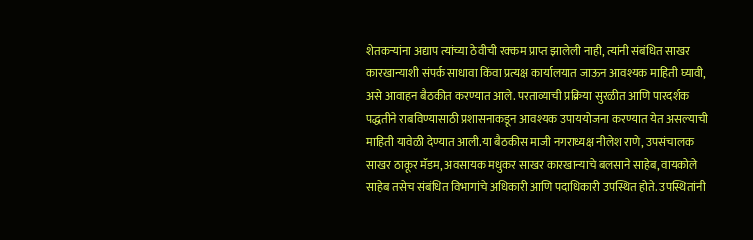शेतकऱ्यांना अद्याप त्यांच्या ठेवीची रक्कम प्राप्त झालेली नाही, त्यांनी संबंधित साखर कारखान्याशी संपर्क साधावा किंवा प्रत्यक्ष कार्यालयात जाऊन आवश्यक माहिती घ्यावी, असे आवाहन बैठकीत करण्यात आले. परताव्याची प्रक्रिया सुरळीत आणि पारदर्शक पद्धतीने राबविण्यासाठी प्रशासनाकडून आवश्यक उपाययोजना करण्यात येत असल्याची माहिती यावेळी देण्यात आली.या बैठकीस माजी नगराध्यक्ष नीलेश राणे, उपसंचालक साखर ठाकूर मॅडम, अवसायक मधुकर साखर कारखान्याचे बलसाने साहेब, वायकोले साहेब तसेच संबंधित विभागांचे अधिकारी आणि पदाधिकारी उपस्थित होते. उपस्थितांनी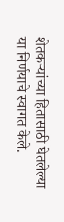शेतकऱ्यांच्या हितासाठी घेतलेल्या या निर्णयाचे स्वागत केले.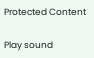Protected Content

Play sound